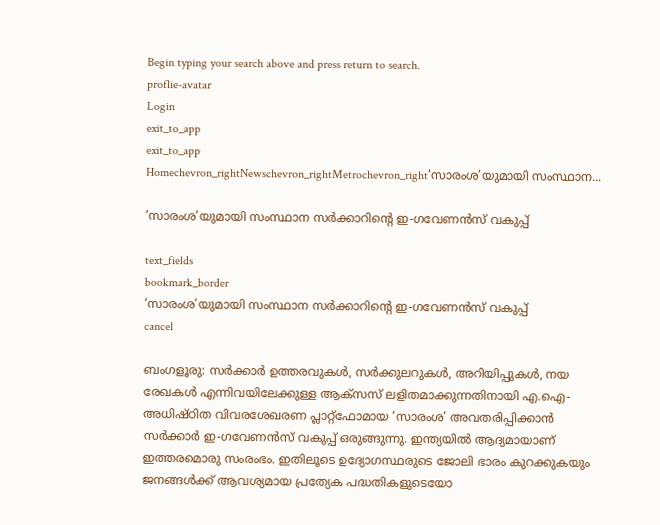Begin typing your search above and press return to search.
proflie-avatar
Login
exit_to_app
exit_to_app
Homechevron_rightNewschevron_rightMetrochevron_right‘സാരംശ’യുമായി സംസ്ഥാന...

‘സാരംശ’യുമായി സംസ്ഥാന സർക്കാറിന്‍റെ ഇ-ഗവേണൻസ് വകുപ്പ്

text_fields
bookmark_border
‘സാരംശ’യുമായി സംസ്ഥാന സർക്കാറിന്‍റെ ഇ-ഗവേണൻസ് വകുപ്പ്
cancel

ബംഗളൂരു: സർക്കാർ ഉത്തരവുകൾ, സർക്കുലറുകൾ, അറിയിപ്പുകൾ, നയ രേഖകൾ എന്നിവയിലേക്കുള്ള ആക്‌സസ് ലളിതമാക്കുന്നതിനായി എ.ഐ-അധിഷ്ഠിത വിവരശേഖരണ പ്ലാറ്റ്‌ഫോമായ ‘സാരംശ’ അവതരിപ്പിക്കാൻ സര്‍ക്കാര്‍ ഇ-ഗവേണൻസ് വകുപ്പ് ഒരുങ്ങുന്നു. ഇന്ത്യയിൽ ആദ്യമായാണ് ഇത്തരമൊരു സംരംഭം. ഇതിലൂടെ ഉദ്യോഗസ്ഥരുടെ ജോലി ഭാരം കുറക്കുകയും ജനങ്ങള്‍ക്ക് ആവശ്യമായ പ്രത്യേക പദ്ധതികളുടെയോ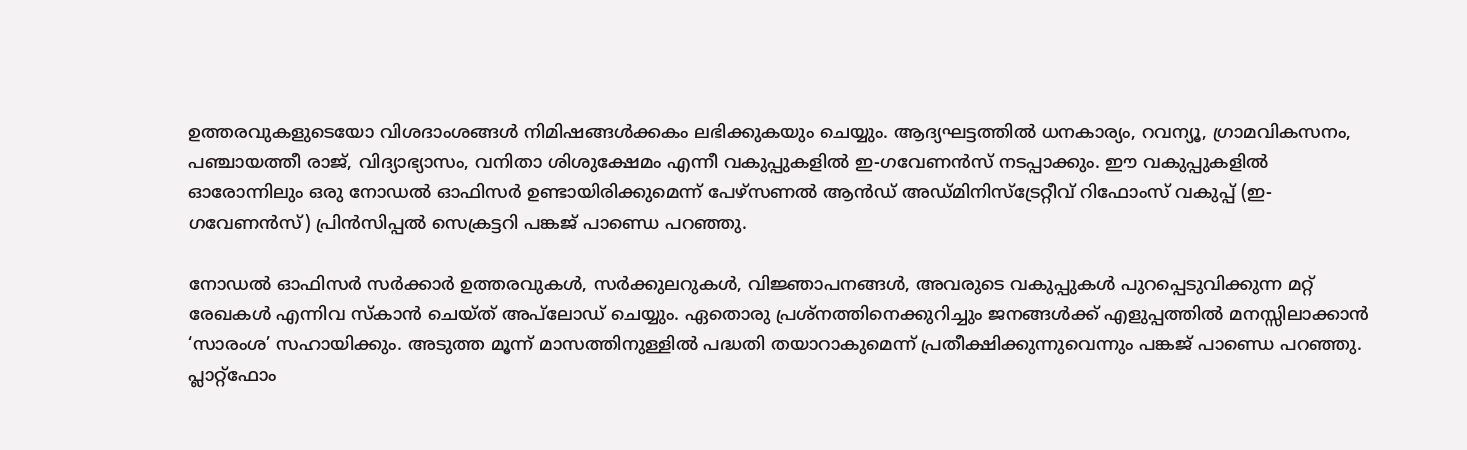ഉത്തരവുകളുടെയോ വിശദാംശങ്ങൾ നിമിഷങ്ങള്‍ക്കകം ലഭിക്കുകയും ചെയ്യും. ആദ്യഘട്ടത്തിൽ ധനകാര്യം, റവന്യൂ, ഗ്രാമവികസനം, പഞ്ചായത്തീ രാജ്, വിദ്യാഭ്യാസം, വനിതാ ശിശുക്ഷേമം എന്നീ വകുപ്പുകളില്‍ ഇ-ഗവേണൻസ് നടപ്പാക്കും. ഈ വകുപ്പുകളിൽ ഓരോന്നിലും ഒരു നോഡൽ ഓഫിസർ ഉണ്ടായിരിക്കുമെന്ന് പേഴ്‌സണൽ ആൻഡ് അഡ്മിനിസ്ട്രേറ്റീവ് റിഫോംസ് വകുപ്പ് (ഇ-ഗവേണൻസ്) പ്രിൻസിപ്പൽ സെക്രട്ടറി പങ്കജ് പാണ്ഡെ പറഞ്ഞു.

നോഡൽ ഓഫിസർ സർക്കാർ ഉത്തരവുകൾ, സർക്കുലറുകൾ, വിജ്ഞാപനങ്ങൾ, അവരുടെ വകുപ്പുകൾ പുറപ്പെടുവിക്കുന്ന മറ്റ് രേഖകൾ എന്നിവ സ്കാൻ ചെയ്ത് അപ്‌ലോഡ് ചെയ്യും. ഏതൊരു പ്രശ്നത്തിനെക്കുറിച്ചും ജനങ്ങള്‍ക്ക് എളുപ്പത്തില്‍ മനസ്സിലാക്കാൻ ‘സാരംശ’ സഹായിക്കും. അടുത്ത മൂന്ന് മാസത്തിനുള്ളിൽ പദ്ധതി തയാറാകുമെന്ന് പ്രതീക്ഷിക്കുന്നുവെന്നും പങ്കജ് പാണ്ഡെ പറഞ്ഞു. പ്ലാറ്റ്ഫോം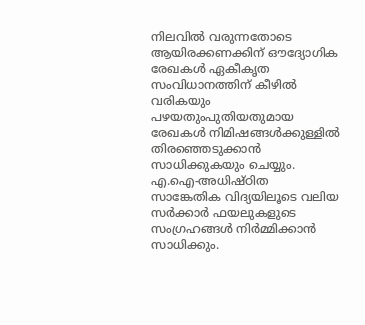നിലവില്‍ വരുന്നതോടെ ആയിരക്കണക്കിന് ഔദ്യോഗിക രേഖകൾ ഏകീകൃത സംവിധാനത്തിന് കീഴില്‍ വരികയും പഴയതുംപുതിയതുമായ രേഖകള്‍ നിമിഷങ്ങൾക്കുള്ളിൽ തിരഞ്ഞെടുക്കാന്‍ സാധിക്കുകയും ചെയ്യും. എ.ഐ-അധിഷ്ഠിത സാങ്കേതിക വിദ്യയിലൂടെ വലിയ സർക്കാർ ഫയലുകളുടെ സംഗ്രഹങ്ങൾ നിര്‍മ്മിക്കാന്‍ സാധിക്കും.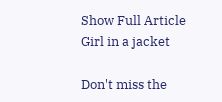Show Full Article
Girl in a jacket

Don't miss the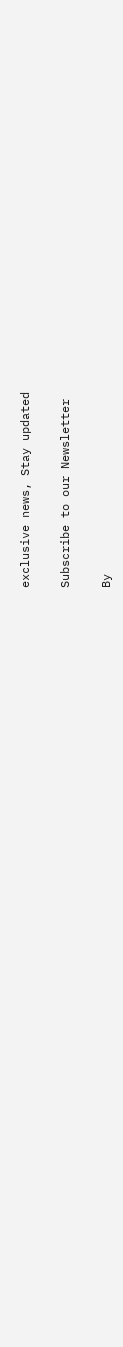exclusive news, Stay updated

Subscribe to our Newsletter

By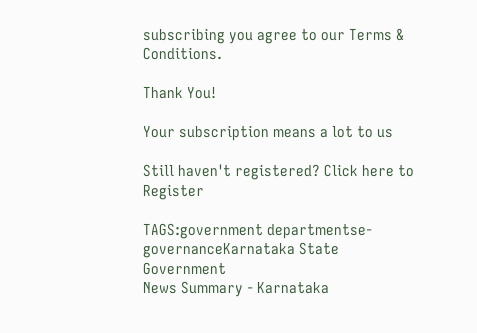subscribing you agree to our Terms & Conditions.

Thank You!

Your subscription means a lot to us

Still haven't registered? Click here to Register

TAGS:government departmentse-governanceKarnataka State Government
News Summary - Karnataka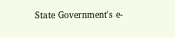State Government's e-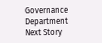Governance Department
Next Story